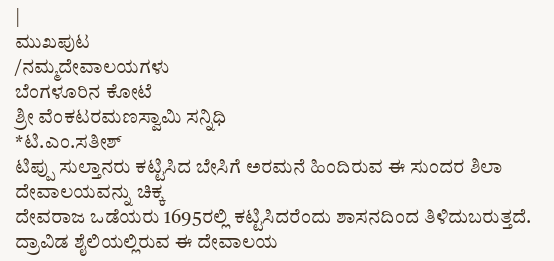|
ಮುಖಪುಟ
/ನಮ್ಮದೇವಾಲಯಗಳು
ಬೆಂಗಳೂರಿನ ಕೋಟೆ
ಶ್ರೀ ವೆಂಕಟರಮಣಸ್ವಾಮಿ ಸನ್ನಿಧಿ
*ಟಿ.ಎಂ.ಸತೀಶ್
ಟಿಪ್ಪು ಸುಲ್ತಾನರು ಕಟ್ಟಿಸಿದ ಬೇಸಿಗೆ ಅರಮನೆ ಹಿಂದಿರುವ ಈ ಸುಂದರ ಶಿಲಾ
ದೇವಾಲಯವನ್ನು ಚಿಕ್ಕ
ದೇವರಾಜ ಒಡೆಯರು 1695ರಲ್ಲಿ ಕಟ್ಟಿಸಿದರೆಂದು ಶಾಸನದಿಂದ ತಿಳಿದುಬರುತ್ತದೆ.
ದ್ರಾವಿಡ ಶೈಲಿಯಲ್ಲಿರುವ ಈ ದೇವಾಲಯ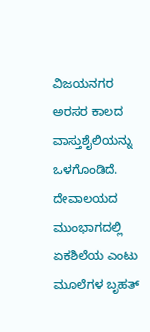ವಿಜಯನಗರ ಅರಸರ ಕಾಲದ ವಾಸ್ತುಶೈಲಿಯನ್ನು
ಒಳಗೊಂಡಿದೆ.
ದೇವಾಲಯದ ಮುಂಭಾಗದಲ್ಲಿ ಏಕಶಿಲೆಯ ಎಂಟು ಮೂಲೆಗಳ ಬೃಹತ್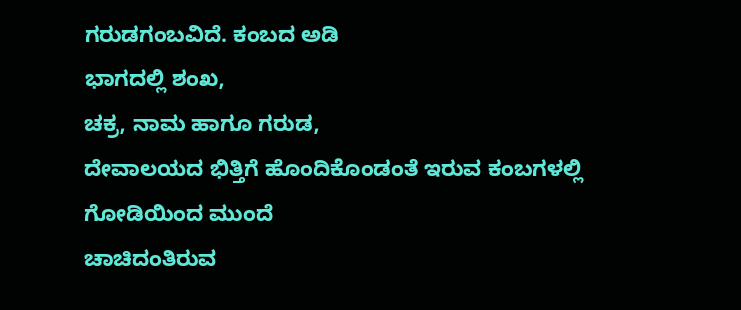ಗರುಡಗಂಬವಿದೆ. ಕಂಬದ ಅಡಿ
ಭಾಗದಲ್ಲಿ ಶಂಖ,
ಚಕ್ರ, ನಾಮ ಹಾಗೂ ಗರುಡ,
ದೇವಾಲಯದ ಭಿತ್ತಿಗೆ ಹೊಂದಿಕೊಂಡಂತೆ ಇರುವ ಕಂಬಗಳಲ್ಲಿ ಗೋಡಿಯಿಂದ ಮುಂದೆ
ಚಾಚಿದಂತಿರುವ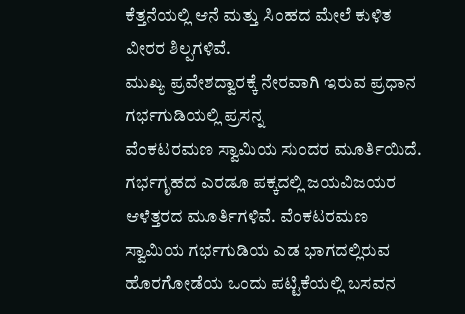ಕೆತ್ತನೆಯಲ್ಲಿ ಆನೆ ಮತ್ತು ಸಿಂಹದ ಮೇಲೆ ಕುಳಿತ ವೀರರ ಶಿಲ್ಪಗಳಿವೆ.
ಮುಖ್ಯ ಪ್ರವೇಶದ್ವಾರಕ್ಕೆ ನೇರವಾಗಿ ಇರುವ ಪ್ರಧಾನ ಗರ್ಭಗುಡಿಯಲ್ಲಿ ಪ್ರಸನ್ನ
ವೆಂಕಟರಮಣ ಸ್ವಾಮಿಯ ಸುಂದರ ಮೂರ್ತಿಯಿದೆ.
ಗರ್ಭಗೃಹದ ಎರಡೂ ಪಕ್ಕದಲ್ಲಿ ಜಯವಿಜಯರ ಆಳೆತ್ತರದ ಮೂರ್ತಿಗಳಿವೆ. ವೆಂಕಟರಮಣ
ಸ್ವಾಮಿಯ ಗರ್ಭಗುಡಿಯ ಎಡ ಭಾಗದಲ್ಲಿರುವ ಹೊರಗೋಡೆಯ ಒಂದು ಪಟ್ಟಿಕೆಯಲ್ಲಿ ಬಸವನ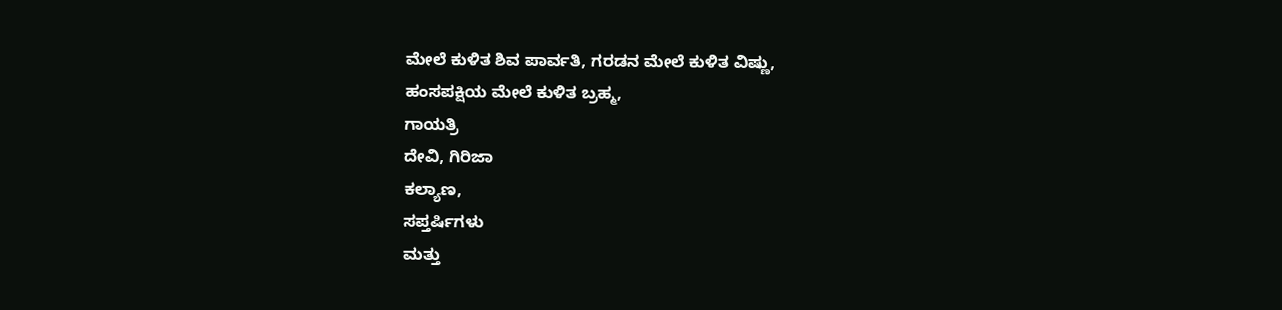ಮೇಲೆ ಕುಳಿತ ಶಿವ ಪಾರ್ವತಿ, ಗರಡನ ಮೇಲೆ ಕುಳಿತ ವಿಷ್ಣು,
ಹಂಸಪಕ್ಷಿಯ ಮೇಲೆ ಕುಳಿತ ಬ್ರಹ್ಮ,
ಗಾಯತ್ರಿ
ದೇವಿ, ಗಿರಿಜಾ
ಕಲ್ಯಾಣ,
ಸಪ್ತರ್ಷಿಗಳು
ಮತ್ತು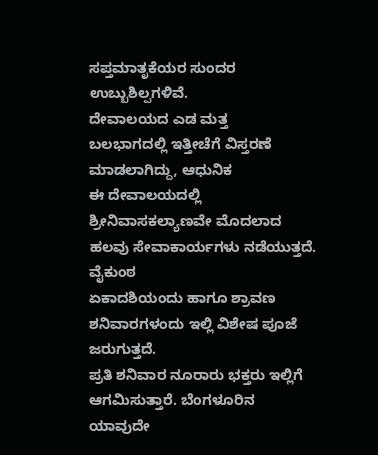ಸಪ್ತಮಾತೃಕೆಯರ ಸುಂದರ ಉಬ್ಬುಶಿಲ್ಪಗಳಿವೆ.
ದೇವಾಲಯದ ಎಡ ಮತ್ತ
ಬಲಭಾಗದಲ್ಲಿ ಇತ್ತೀಚೆಗೆ ವಿಸ್ತರಣೆ ಮಾಡಲಾಗಿದ್ದು, ಆಧುನಿಕ
ಈ ದೇವಾಲಯದಲ್ಲಿ
ಶ್ರೀನಿವಾಸಕಲ್ಯಾಣವೇ ಮೊದಲಾದ ಹಲವು ಸೇವಾಕಾರ್ಯಗಳು ನಡೆಯುತ್ತದೆ. ವೈಕುಂಠ
ಏಕಾದಶಿಯಂದು ಹಾಗೂ ಶ್ರಾವಣ ಶನಿವಾರಗಳಂದು ಇಲ್ಲಿ ವಿಶೇಷ ಪೂಜೆ ಜರುಗುತ್ತದೆ.
ಪ್ರತಿ ಶನಿವಾರ ನೂರಾರು ಭಕ್ತರು ಇಲ್ಲಿಗೆ ಆಗಮಿಸುತ್ತಾರೆ. ಬೆಂಗಳೂರಿನ ಯಾವುದೇ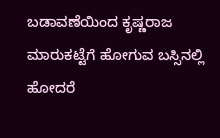ಬಡಾವಣೆಯಿಂದ ಕೃಷ್ಣರಾಜ ಮಾರುಕಟ್ಟೆಗೆ ಹೋಗುವ ಬಸ್ಸಿನಲ್ಲಿ ಹೋದರೆ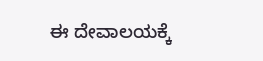ಈ ದೇವಾಲಯಕ್ಕೆ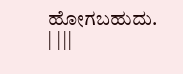ಹೋಗಬಹುದು. | |||